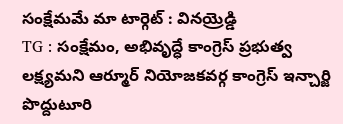సంక్షేమమే మా టార్గెట్ : వినయ్రెడ్డి
TG : సంక్షేమం, అభివృద్ధే కాంగ్రెస్ ప్రభుత్వ లక్ష్యమని ఆర్మూర్ నియోజకవర్గ కాంగ్రెస్ ఇన్చార్జి పొద్దుటూరి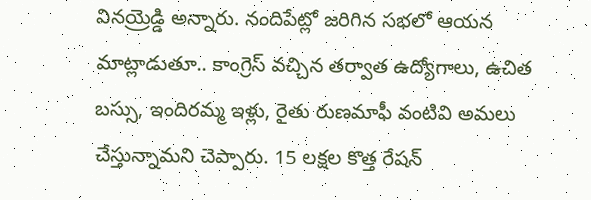వినయ్రెడ్డి అన్నారు. నందిపేట్లో జరిగిన సభలో ఆయన మాట్లాడుతూ.. కాంగ్రెస్ వచ్చిన తర్వాత ఉద్యోగాలు, ఉచిత బస్సు, ఇందిరమ్మ ఇళ్లు, రైతు రుణమాఫీ వంటివి అమలు చేస్తున్నామని చెప్పారు. 15 లక్షల కొత్త రేషన్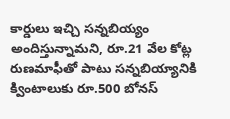కార్డులు ఇచ్చి సన్నబియ్యం అందిస్తున్నామని, రూ.21 వేల కోట్ల రుణమాఫీతో పాటు సన్నబియ్యానికి క్వింటాలుకు రూ.500 బోనస్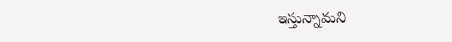ఇస్తున్నామని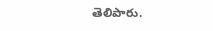తెలిపారు.